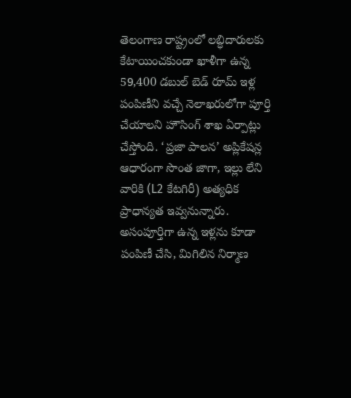తెలంగాణ రాష్ట్రంలో లబ్ధిదారులకు కేటాయించకుండా ఖాళీగా ఉన్న 59,400 డబుల్ బెడ్ రూమ్ ఇళ్ల పంపిణీని వచ్చే నెలాఖరులోగా పూర్తి చేయాలని హౌసింగ్ శాఖ ఏర్పాట్లు చేస్తోంది. ‘ప్రజా పాలన’ అప్లికేషన్ల ఆధారంగా సొంత జాగా, ఇల్లు లేని వారికి (L2 కేటగిరీ) అత్యధిక ప్రాధాన్యత ఇవ్వనున్నారు. అసంపూర్తిగా ఉన్న ఇళ్లను కూడా పంపిణీ చేసి, మిగిలిన నిర్మాణ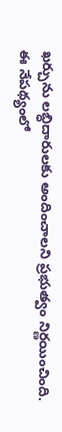ఖర్చును లబ్ధిదారులకు అందించాలని ప్రభుత్వం నిర్ణయించింది. ఈ నేపథ్యంలో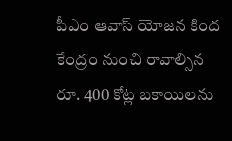పీఎం ఆవాస్ యోజన కింద కేంద్రం నుంచి రావాల్సిన రూ. 400 కోట్ల బకాయిలను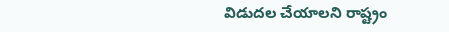విడుదల చేయాలని రాష్ట్రం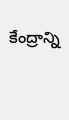కేంద్రాన్ని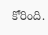కోరింది.